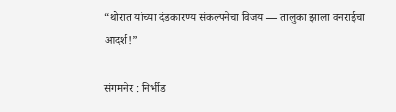“थोरात यांच्या दंडकारण्य संकल्पनेचा विजय — तालुका झाला वनराईचा आदर्श!”

संगमनेर : निर्भीड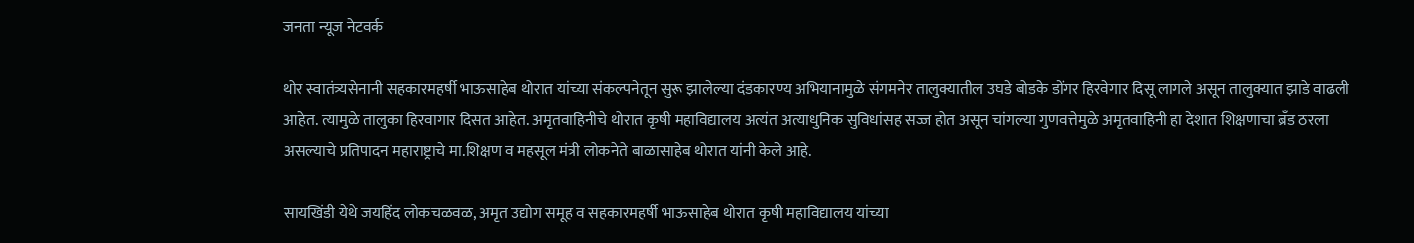जनता न्यूज नेटवर्क

थोर स्वातंत्र्यसेनानी सहकारमहर्षी भाऊसाहेब थोरात यांच्या संकल्पनेतून सुरू झालेल्या दंडकारण्य अभियानामुळे संगमनेर तालुक्यातील उघडे बोडके डोंगर हिरवेगार दिसू लागले असून तालुक्यात झाडे वाढली आहेत. त्यामुळे तालुका हिरवागार दिसत आहेत. अमृतवाहिनीचे थोरात कृषी महाविद्यालय अत्यंत अत्याधुनिक सुविधांसह सज्ज होत असून चांगल्या गुणवत्तेमुळे अमृतवाहिनी हा देशात शिक्षणाचा ब्रँड ठरला असल्याचे प्रतिपादन महाराष्ट्राचे मा.शिक्षण व महसूल मंत्री लोकनेते बाळासाहेब थोरात यांनी केले आहे.

सायखिंडी येथे जयहिंद लोकचळवळ, अमृत उद्योग समूह व सहकारमहर्षी भाऊसाहेब थोरात कृषी महाविद्यालय यांच्या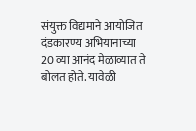संयुक्त विद्यमाने आयोजित दंडकारण्य अभियानाच्या 20 व्या आनंद मेळाव्यात ते बोलत होते. यावेळी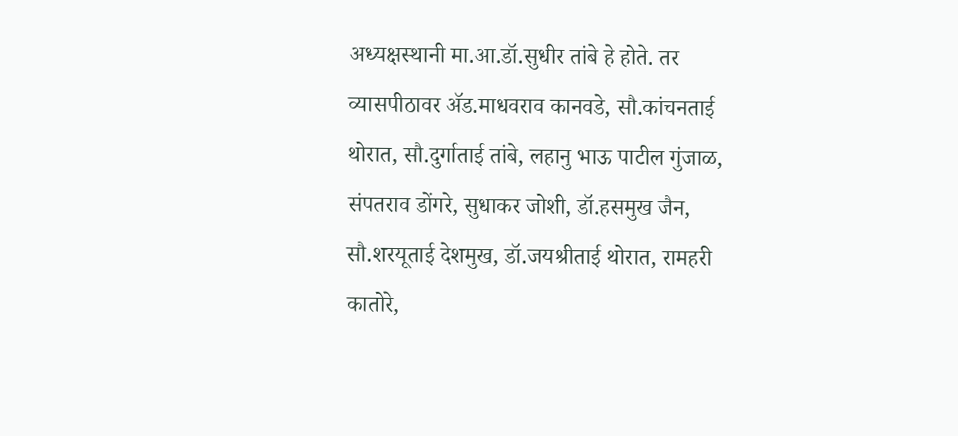अध्यक्षस्थानी मा.आ.डॉ.सुधीर तांबे हे होते. तर व्यासपीठावर ॲड.माधवराव कानवडे, सौ.कांचनताई थोरात, सौ.दुर्गाताई तांबे, लहानु भाऊ पाटील गुंजाळ, संपतराव डोंगरे, सुधाकर जोशी, डॉ.हसमुख जैन, सौ.शरयूताई देशमुख, डॉ.जयश्रीताई थोरात, रामहरी कातोरे,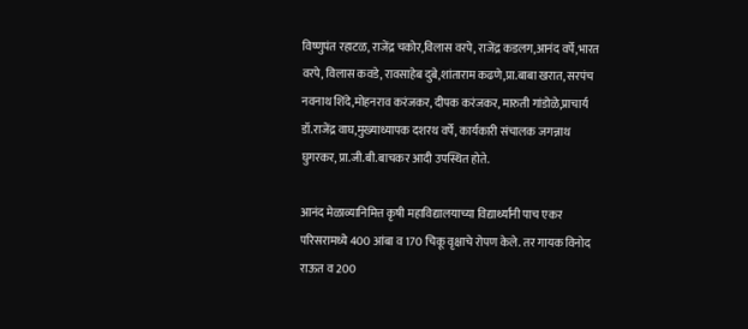विष्णुपंत रहाटळ, राजेंद्र चकोर,विलास वरपे, राजेंद्र कडलग,आनंद वर्पे,भारत वरपे, विलास कवडे, रावसाहेब दुबे,शांताराम कढणे,प्रा.बाबा खरात, सरपंच नवनाथ शिंदे,मोहनराव करंजकर, दीपक करंजकर, मारुती गांडोळे,प्राचार्य डॉ.राजेंद्र वाघ,मुख्याध्यापक दशरथ वर्पे, कार्यकारी संचालक जगन्नाथ घुगरकर, प्रा.जी.बी.बाचकर आदी उपस्थित होते.

आनंद मेळाव्यानिमित्त कृषी महाविद्यालयाच्या विद्यार्थ्यांनी पाच एकर परिसरामध्ये 400 आंबा व 170 चिकू वृक्षाचे रोपण केले. तर गायक विनोद राऊत व 200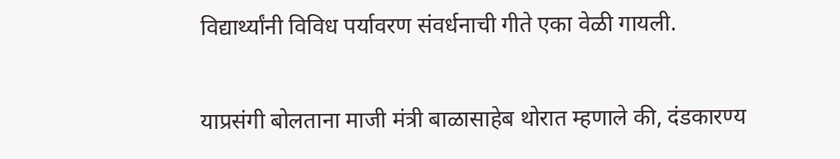विद्यार्थ्यांनी विविध पर्यावरण संवर्धनाची गीते एका वेळी गायली.

याप्रसंगी बोलताना माजी मंत्री बाळासाहेब थोरात म्हणाले की, दंडकारण्य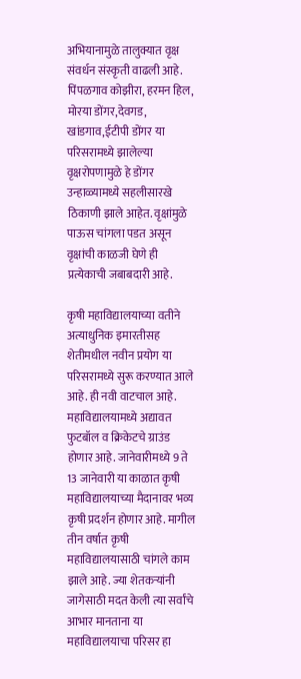अभियानामुळे तालुक्यात वृक्ष संवर्धन संस्कृती वाढली आहे. पिंपळगाव कोझीरा, हरमन हिल, मोरया डोंगर,देवगड, खांडगाव,ईटीपी डोंगर या परिसरामध्ये झालेल्या वृक्षरोपणामुळे हे डोंगर उन्हाळ्यामध्ये सहलीसारखे ठिकाणी झाले आहेत. वृक्षांमुळे पाऊस चांगला पडत असून वृक्षांची काळजी घेणे ही प्रत्येकाची जबाबदारी आहे.

कृषी महाविद्यालयाच्या वतीने अत्याधुनिक इमारतीसह शेतीमधील नवीन प्रयोग या परिसरामध्ये सुरू करण्यात आले आहे. ही नवी वाटचाल आहे. महाविद्यालयामध्ये अद्यावत फुटबॉल व क्रिकेटचे ग्राउंड होणार आहे. जानेवारीमध्ये 9 ते 13 जानेवारी या काळात कृषी महाविद्यालयाच्या मैदानावर भव्य कृषी प्रदर्शन होणार आहे. मागील तीन वर्षात कृषी महाविद्यालयासाठी चांगले काम झाले आहे. ज्या शेतकऱ्यांनी जागेसाठी मदत केली त्या सर्वांचे आभार मानताना या महाविद्यालयाचा परिसर हा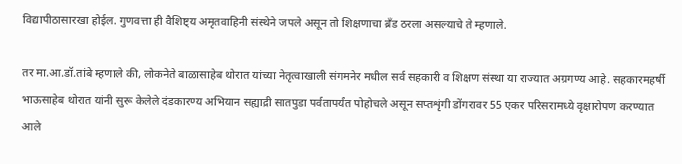विद्यापीठासारखा होईल. गुणवत्ता ही वैशिष्ट्य अमृतवाहिनी संस्थेने जपले असून तो शिक्षणाचा ब्रँड ठरला असल्याचे ते म्हणाले.

तर मा.आ.डॉ.तांबे म्हणाले की, लोकनेते बाळासाहेब थोरात यांच्या नेतृत्वाखाली संगमनेर मधील सर्व सहकारी व शिक्षण संस्था या राज्यात अग्रगण्य आहे. सहकारमहर्षी भाऊसाहेब थोरात यांनी सुरू केलेले दंडकारण्य अभियान सह्याद्री सातपुडा पर्वतापर्यंत पोहोचले असून सप्तशृंगी डोंगरावर 55 एकर परिसरामध्ये वृक्षारोपण करण्यात आले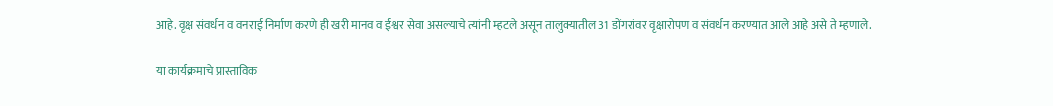आहे. वृक्ष संवर्धन व वनराई निर्माण करणे ही खरी मानव व ईश्वर सेवा असल्याचे त्यांनी म्हटले असून तालुक्यातील 31 डोंगरांवर वृक्षारोपण व संवर्धन करण्यात आले आहे असे ते म्हणाले.

या कार्यक्रमाचे प्रास्ताविक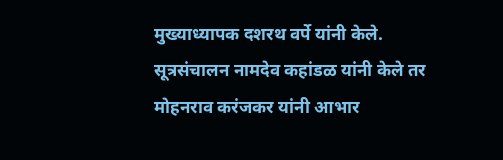मुख्याध्यापक दशरथ वर्पे यांनी केले. सूत्रसंचालन नामदेव कहांडळ यांनी केले तर मोहनराव करंजकर यांनी आभार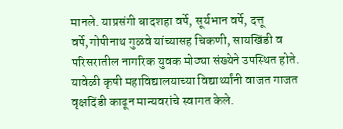मानले. याप्रसंगी बादशहा वर्पे, सूर्यभान वर्पे, दत्तू वर्पे,गोपीनाथ गुळवे यांच्यासह चिकणी, सायखिंडी व परिसरातील नागरिक युवक मोठ्या संख्येने उपस्थित होते. यावेळी कृषी महाविद्यालयाच्या विद्यार्थ्यांनी वाजत गाजत वृक्षदिंडी काढून मान्यवरांचे स्वागत केले.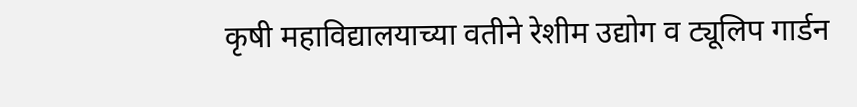कृषी महाविद्यालयाच्या वतीने रेशीम उद्योग व ट्यूलिप गार्डन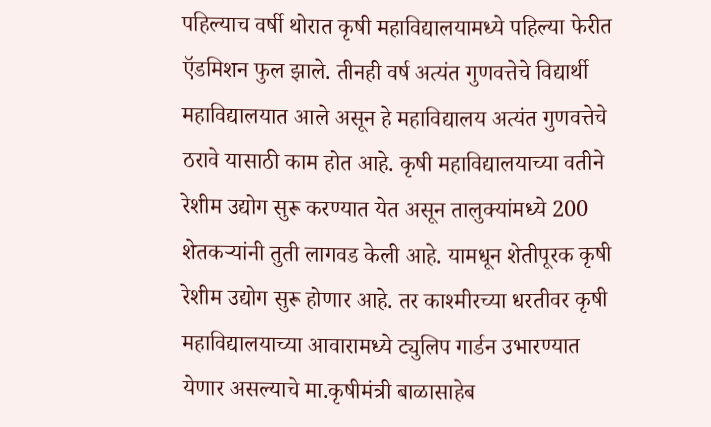पहिल्याच वर्षी थोरात कृषी महाविद्यालयामध्ये पहिल्या फेरीत ऍडमिशन फुल झाले. तीनही वर्ष अत्यंत गुणवत्तेचे विद्यार्थी महाविद्यालयात आले असून हे महाविद्यालय अत्यंत गुणवत्तेचे ठरावे यासाठी काम होत आहे. कृषी महाविद्यालयाच्या वतीने रेशीम उद्योग सुरू करण्यात येत असून तालुक्यांमध्ये 200 शेतकऱ्यांनी तुती लागवड केली आहे. यामधून शेतीपूरक कृषी रेशीम उद्योग सुरू होणार आहे. तर काश्मीरच्या धरतीवर कृषी महाविद्यालयाच्या आवारामध्ये ट्युलिप गार्डन उभारण्यात येणार असल्याचे मा.कृषीमंत्री बाळासाहेब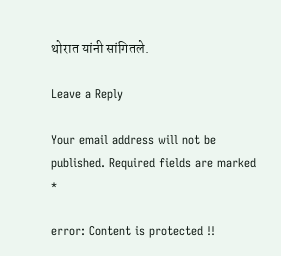थोरात यांनी सांगितले.

Leave a Reply

Your email address will not be published. Required fields are marked *

error: Content is protected !!